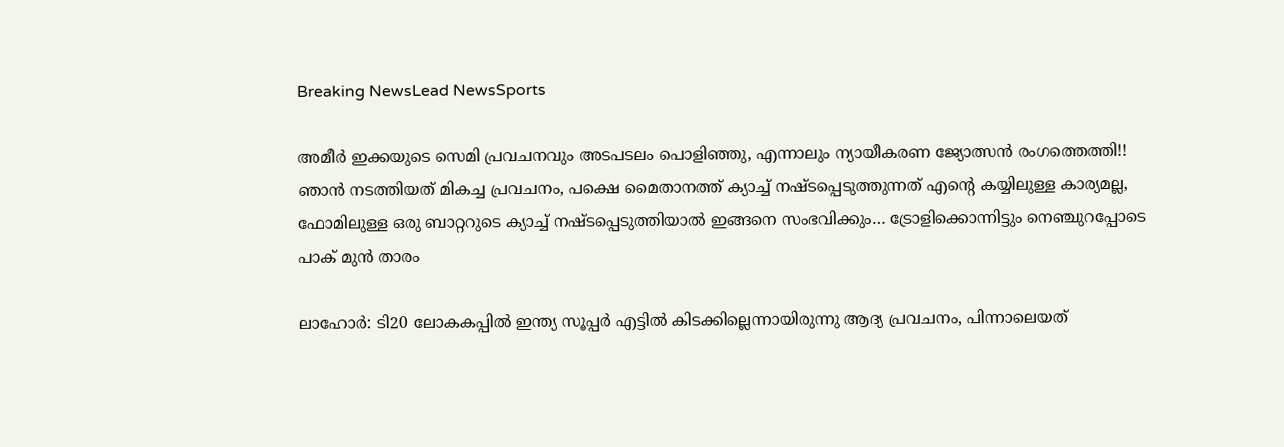Breaking NewsLead NewsSports

അമീർ ഇക്കയുടെ സെമി പ്രവചനവും അടപടലം പൊളിഞ്ഞു, എന്നാലും ന്യായീകരണ ജ്യോത്സൻ രംഗത്തെത്തി!! ഞാൻ നടത്തിയത് മികച്ച പ്രവചനം, പക്ഷെ മൈതാനത്ത് ക്യാച്ച് നഷ്ടപ്പെടുത്തുന്നത് എന്റെ കയ്യിലുള്ള കാര്യമല്ല, ഫോമിലുള്ള ഒരു ബാറ്ററുടെ ക്യാച്ച് നഷ്ടപ്പെടുത്തിയാൽ ഇങ്ങനെ സംഭവിക്കും… ട്രോളിക്കൊന്നിട്ടും നെഞ്ചുറപ്പോടെ പാക് മുൻ താരം

ലാഹോർ: ടി20 ലോകകപ്പിൽ ഇന്ത്യ സൂപ്പർ എട്ടിൽ കിടക്കില്ലെന്നായിരുന്നു ആദ്യ പ്രവചനം, പിന്നാലെയത്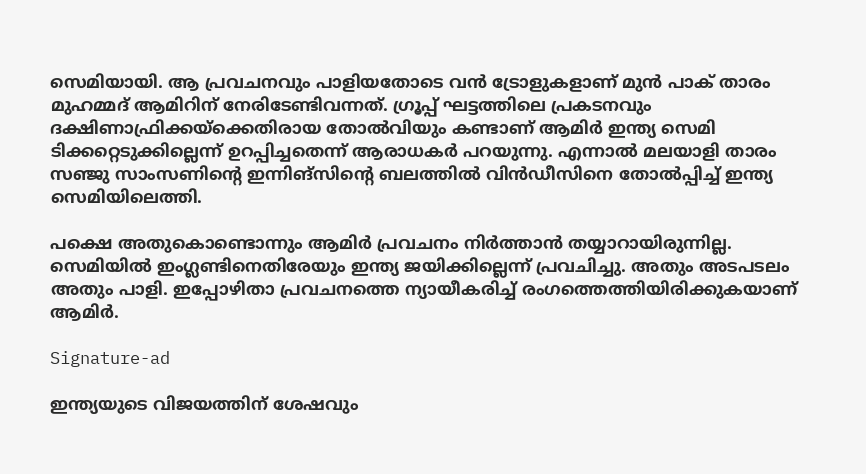സെമിയായി. ആ പ്രവചനവും പാളിയതോടെ വൻ ട്രോളുകളാണ് മുൻ പാക് താരം മുഹമ്മദ് ആമിറിന് നേരിടേണ്ടിവന്നത്. ഗ്രൂപ്പ് ഘട്ടത്തിലെ പ്രകടനവും ദക്ഷിണാഫ്രിക്കയ്‌ക്കെതിരായ തോൽവിയും കണ്ടാണ് ആമിർ ഇന്ത്യ സെമി ടിക്കറ്റെടുക്കില്ലെന്ന് ഉറപ്പിച്ചതെന്ന് ആരാധകർ പറയുന്നു. എന്നാൽ മലയാളി താരം സഞ്ജു സാംസണിന്റെ ഇന്നിങ്സിന്റെ ബലത്തിൽ വിൻഡീസിനെ തോൽപ്പിച്ച് ഇന്ത്യ സെമിയിലെത്തി.

പക്ഷെ അതുകൊണ്ടൊന്നും ആമിർ പ്രവചനം നിർത്താൻ തയ്യാറായിരുന്നില്ല. സെമിയിൽ ഇംഗ്ലണ്ടിനെതിരേയും ഇന്ത്യ ജയിക്കില്ലെന്ന് പ്രവചിച്ചു. അതും അടപടലം അതും പാളി. ഇപ്പോഴിതാ പ്രവചനത്തെ ന്യായീകരിച്ച് രംഗത്തെത്തിയിരിക്കുകയാണ് ആമിർ.

Signature-ad

ഇന്ത്യയുടെ വിജയത്തിന് ശേഷവും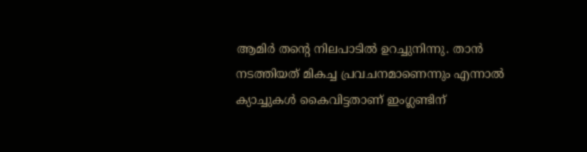ആമിർ തന്റെ നിലപാടിൽ ഉറച്ചുനിന്നു. താൻ നടത്തിയത് മികച്ച പ്രവചനമാണെന്നും എന്നാൽ ക്യാച്ചുകൾ കൈവിട്ടതാണ് ഇംഗ്ലണ്ടിന്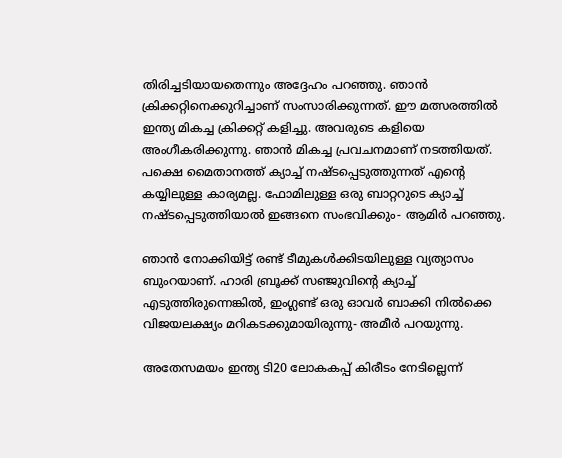തിരിച്ചടിയായതെന്നും അദ്ദേഹം പറഞ്ഞു. ഞാൻ ക്രിക്കറ്റിനെക്കുറിച്ചാണ് സംസാരിക്കുന്നത്. ഈ മത്സരത്തിൽ ഇന്ത്യ മികച്ച ക്രിക്കറ്റ് കളിച്ചു. അവരുടെ കളിയെ അംഗീകരിക്കുന്നു. ഞാൻ മികച്ച പ്രവചനമാണ് നടത്തിയത്. പക്ഷെ മൈതാനത്ത് ക്യാച്ച് നഷ്ടപ്പെടുത്തുന്നത് എന്റെ കയ്യിലുള്ള കാര്യമല്ല. ഫോമിലുള്ള ഒരു ബാറ്ററുടെ ക്യാച്ച് നഷ്ടപ്പെടുത്തിയാൽ ഇങ്ങനെ സംഭവിക്കും- ആമിർ പറഞ്ഞു.

ഞാൻ നോക്കിയിട്ട് രണ്ട് ടീമുകൾക്കിടയിലുള്ള വ്യത്യാസം ബുംറയാണ്. ഹാരി ബ്രൂക്ക് സഞ്ജുവിന്റെ ക്യാച്ച് എടുത്തിരുന്നെങ്കിൽ, ഇംഗ്ലണ്ട് ഒരു ഓവർ ബാക്കി നിൽക്കെ വിജയലക്ഷ്യം മറികടക്കുമായിരുന്നു- അമീർ പറയുന്നു.

അതേസമയം ഇന്ത്യ ടി20 ലോകകപ്പ് കിരീടം നേടില്ലെന്ന്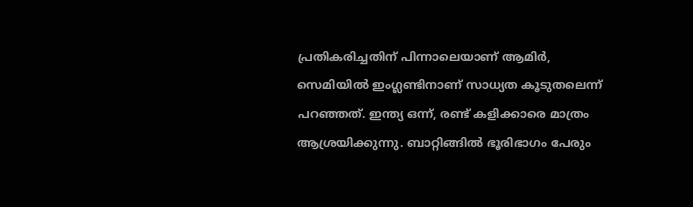പ്രതികരിച്ചതിന് പിന്നാലെയാണ് ആമിർ, സെമിയിൽ ഇംഗ്ലണ്ടിനാണ് സാധ്യത കൂടുതലെന്ന് പറഞ്ഞത്. ഇന്ത്യ ഒന്ന്, രണ്ട് കളിക്കാരെ മാത്രം ആശ്രയിക്കുന്നു. ബാറ്റിങ്ങിൽ ഭൂരിഭാഗം പേരും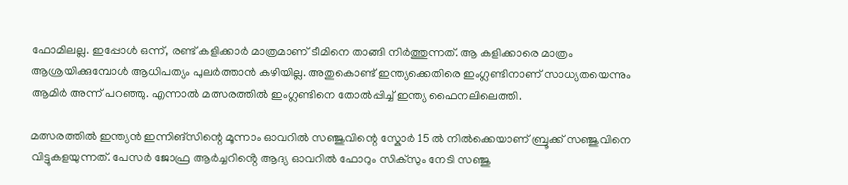ഫോമിലല്ല. ഇപ്പോൾ ഒന്ന്, രണ്ട് കളിക്കാർ മാത്രമാണ് ടീമിനെ താങ്ങി നിർത്തുന്നത്. ആ കളിക്കാരെ മാത്രം ആശ്രയിക്കുമ്പോൾ ആധിപത്യം പുലർത്താൻ കഴിയില്ല. അതുകൊണ്ട് ഇന്ത്യക്കെതിരെ ഇംഗ്ലണ്ടിനാണ് സാധ്യതയെന്നും ആമിർ അന്ന് പറഞ്ഞു. എന്നാൽ മത്സരത്തിൽ ഇംഗ്ലണ്ടിനെ തോൽപ്പിച്ച് ഇന്ത്യ ഫൈനലിലെത്തി.

മത്സരത്തിൽ ഇന്ത്യൻ ഇന്നിങ്സിന്റെ മൂന്നാം ഓവറിൽ സഞ്ജുവിന്റെ സ്കോർ 15 ൽ നിൽക്കെയാണ് ബ്രൂക്ക് സഞ്ജുവിനെ വിട്ടുകളയുന്നത്. പേസർ ജോഫ്ര ആർച്ചറിൻ്റെ ആദ്യ ഓവറിൽ ഫോറും സിക്സും നേടി സഞ്ജു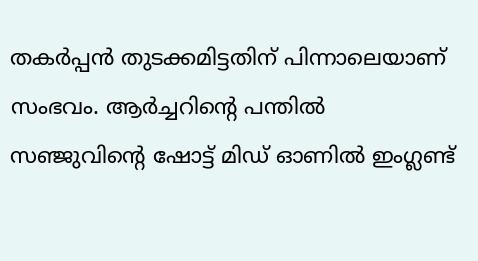തകർപ്പൻ തുടക്കമിട്ടതിന് പിന്നാലെയാണ് സംഭവം. ആർച്ചറിന്റെ പന്തിൽ സഞ്ജുവിന്റെ ഷോട്ട് മിഡ് ഓണിൽ ഇംഗ്ലണ്ട്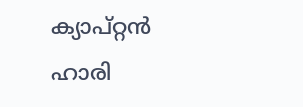ക്യാപ്റ്റൻ ഹാരി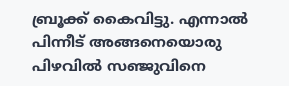ബ്രൂക്ക് കൈവിട്ടു. എന്നാൽ പിന്നീട് അങ്ങനെയൊരു പിഴവിൽ സഞ്ജുവിനെ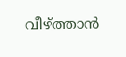വീഴ്ത്താൻ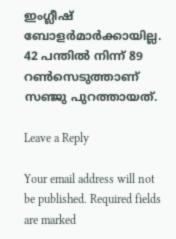ഇംഗ്ലീഷ് ബോളർമാർക്കായില്ല. 42 പന്തിൽ നിന്ന് 89 റൺസെടുത്താണ് സഞ്ജു പുറത്തായത്.

Leave a Reply

Your email address will not be published. Required fields are marked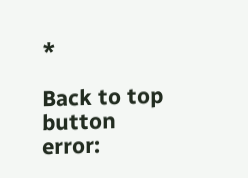*

Back to top button
error: